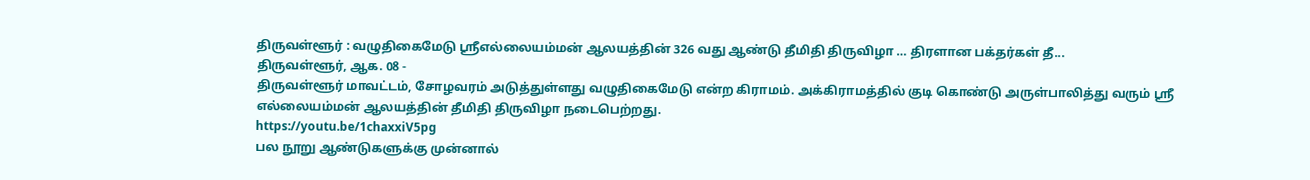திருவள்ளூர் : வழுதிகைமேடு ஸ்ரீஎல்லையம்மன் ஆலயத்தின் 326 வது ஆண்டு தீமிதி திருவிழா … திரளான பக்தர்கள் தீ...
திருவள்ளூர், ஆக. 08 -
திருவள்ளூர் மாவட்டம், சோழவரம் அடுத்துள்ளது வழுதிகைமேடு என்ற கிராமம். அக்கிராமத்தில் குடி கொண்டு அருள்பாலித்து வரும் ஸ்ரீ எல்லையம்மன் ஆலயத்தின் தீமிதி திருவிழா நடைபெற்றது.
https://youtu.be/1chaxxiV5pg
பல நூறு ஆண்டுகளுக்கு முன்னால்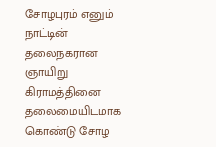சோழபுரம் எனும் நாட்டின் தலைநகரான ஞாயிறு கிராமத்தினை தலைமையிடமாக கொண்டு சோழ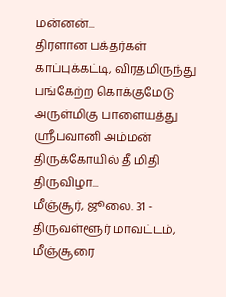மன்னன்...
திரளான பக்தர்கள் காப்புக்கட்டி, விரதமிருந்து பங்கேற்ற கொக்குமேடு அருள்மிகு பாளையத்து ஸ்ரீபவானி அம்மன் திருக்கோயில் தீ மிதி திருவிழா...
மீஞ்சூர், ஜூலை. 31 -
திருவள்ளூர் மாவட்டம், மீஞ்சூரை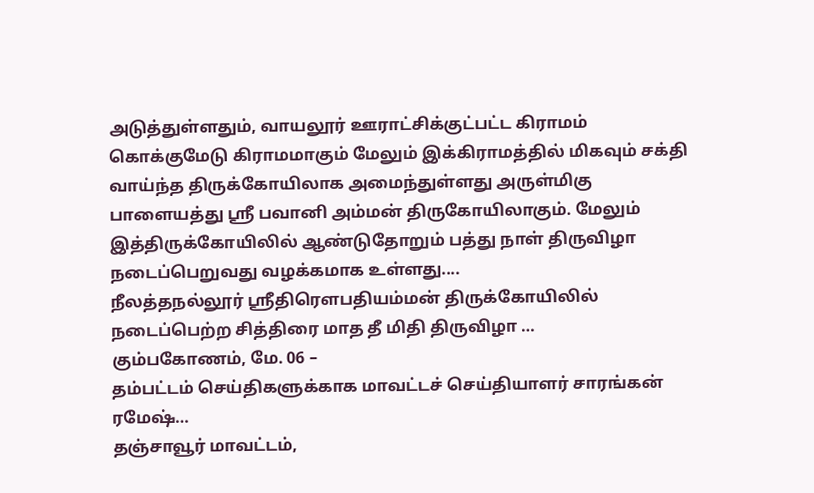அடுத்துள்ளதும், வாயலூர் ஊராட்சிக்குட்பட்ட கிராமம் கொக்குமேடு கிராமமாகும் மேலும் இக்கிராமத்தில் மிகவும் சக்தி வாய்ந்த திருக்கோயிலாக அமைந்துள்ளது அருள்மிகு பாளையத்து ஶ்ரீ பவானி அம்மன் திருகோயிலாகும். மேலும் இத்திருக்கோயிலில் ஆண்டுதோறும் பத்து நாள் திருவிழா நடைப்பெறுவது வழக்கமாக உள்ளது....
நீலத்தநல்லூர் ஸ்ரீதிரௌபதியம்மன் திருக்கோயிலில் நடைப்பெற்ற சித்திரை மாத தீ மிதி திருவிழா …
கும்பகோணம், மே. 06 –
தம்பட்டம் செய்திகளுக்காக மாவட்டச் செய்தியாளர் சாரங்கன் ரமேஷ்…
தஞ்சாவூர் மாவட்டம்,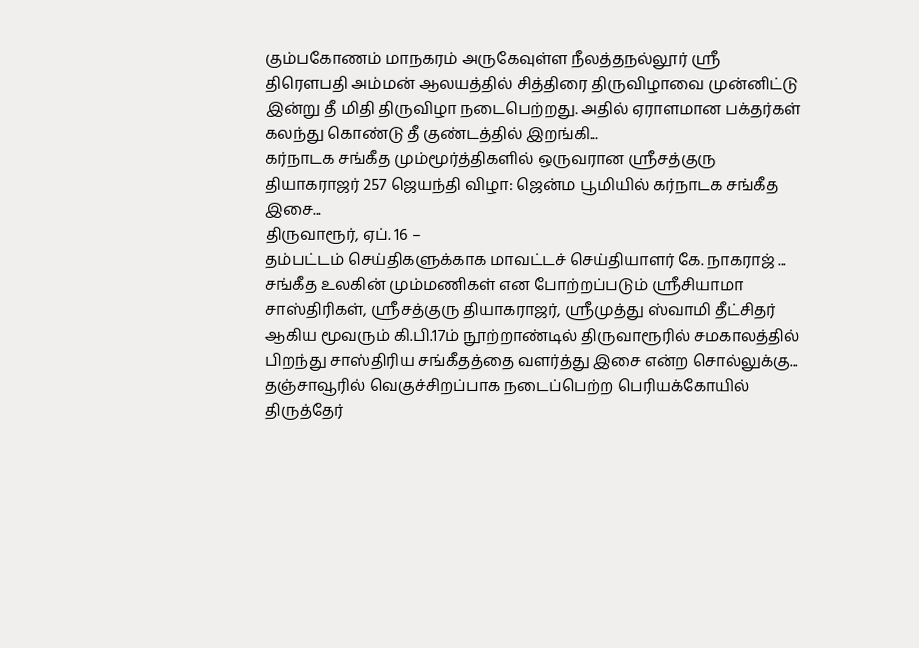கும்பகோணம் மாநகரம் அருகேவுள்ள நீலத்தநல்லூர் ஸ்ரீ திரெளபதி அம்மன் ஆலயத்தில் சித்திரை திருவிழாவை முன்னிட்டு இன்று தீ மிதி திருவிழா நடைபெற்றது. அதில் ஏராளமான பக்தர்கள் கலந்து கொண்டு தீ குண்டத்தில் இறங்கி...
கர்நாடக சங்கீத மும்மூர்த்திகளில் ஒருவரான ஸ்ரீசத்குரு தியாகராஜர் 257 ஜெயந்தி விழா: ஜென்ம பூமியில் கர்நாடக சங்கீத இசை...
திருவாரூர், ஏப். 16 –
தம்பட்டம் செய்திகளுக்காக மாவட்டச் செய்தியாளர் கே. நாகராஜ் ...
சங்கீத உலகின் மும்மணிகள் என போற்றப்படும் ஸ்ரீசியாமா சாஸ்திரிகள், ஸ்ரீசத்குரு தியாகராஜர், ஸ்ரீமுத்து ஸ்வாமி தீட்சிதர் ஆகிய மூவரும் கி.பி.17ம் நூற்றாண்டில் திருவாரூரில் சமகாலத்தில் பிறந்து சாஸ்திரிய சங்கீதத்தை வளர்த்து இசை என்ற சொல்லுக்கு...
தஞ்சாவூரில் வெகுச்சிறப்பாக நடைப்பெற்ற பெரியக்கோயில் திருத்தேர்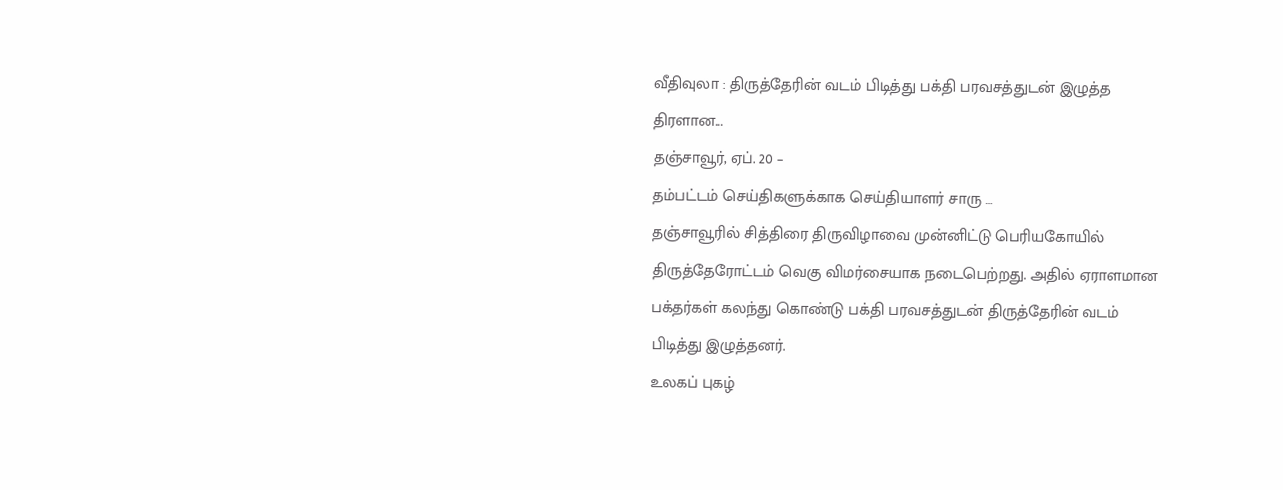வீதிவுலா : திருத்தேரின் வடம் பிடித்து பக்தி பரவசத்துடன் இழுத்த திரளான...
தஞ்சாவூர், ஏப். 20 –
தம்பட்டம் செய்திகளுக்காக செய்தியாளர் சாரு …
தஞ்சாவூரில் சித்திரை திருவிழாவை முன்னிட்டு பெரியகோயில் திருத்தேரோட்டம் வெகு விமர்சையாக நடைபெற்றது. அதில் ஏராளமான பக்தர்கள் கலந்து கொண்டு பக்தி பரவசத்துடன் திருத்தேரின் வடம் பிடித்து இழுத்தனர்.
உலகப் புகழ்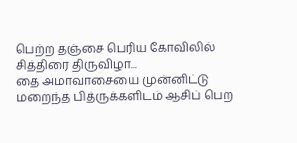பெற்ற தஞ்சை பெரிய கோவிலில் சித்திரை திருவிழா...
தை அமாவாசையை முன்னிட்டு மறைந்த பித்ருக்களிடம் ஆசிப் பெற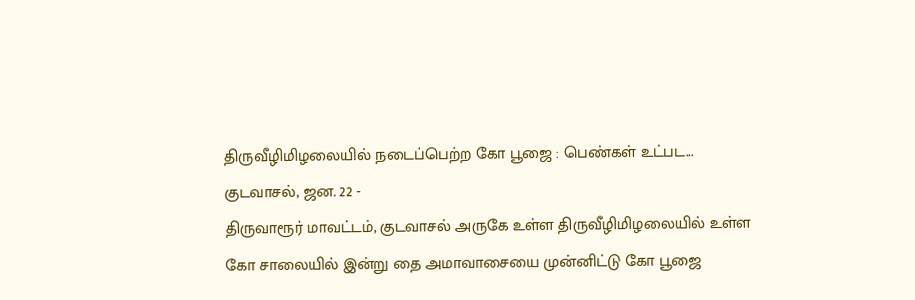திருவீழிமிழலையில் நடைப்பெற்ற கோ பூஜை : பெண்கள் உட்பட...
குடவாசல், ஜன. 22 -
திருவாரூர் மாவட்டம், குடவாசல் அருகே உள்ள திருவீழிமிழலையில் உள்ள கோ சாலையில் இன்று தை அமாவாசையை முன்னிட்டு கோ பூஜை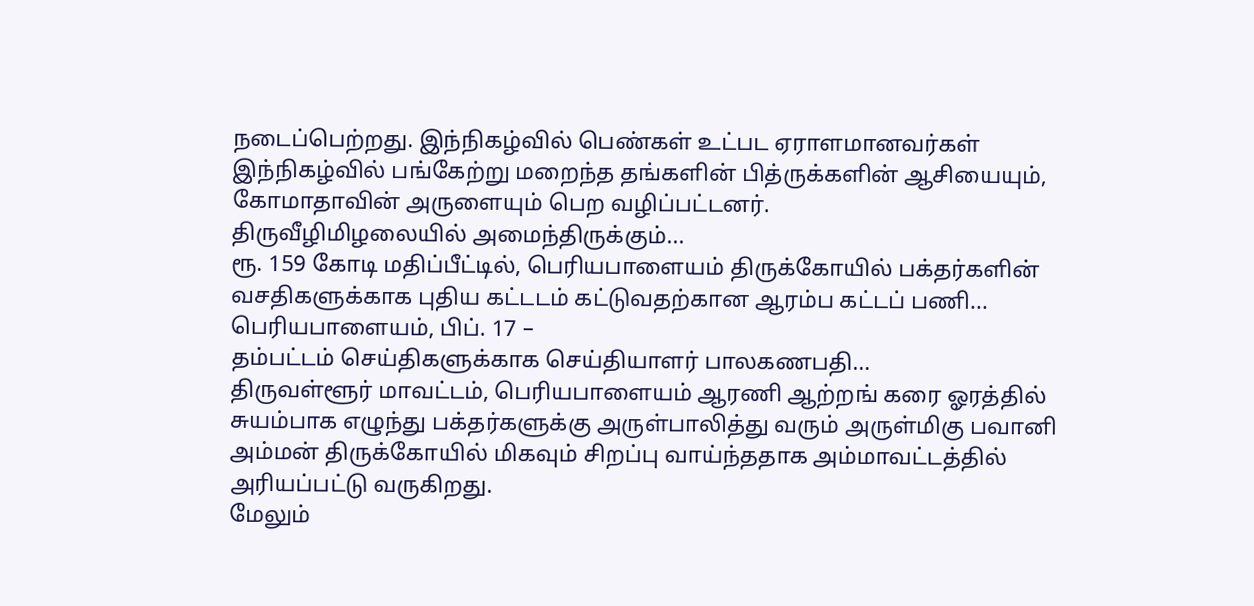நடைப்பெற்றது. இந்நிகழ்வில் பெண்கள் உட்பட ஏராளமானவர்கள் இந்நிகழ்வில் பங்கேற்று மறைந்த தங்களின் பித்ருக்களின் ஆசியையும், கோமாதாவின் அருளையும் பெற வழிப்பட்டனர்.
திருவீழிமிழலையில் அமைந்திருக்கும்...
ரூ. 159 கோடி மதிப்பீட்டில், பெரியபாளையம் திருக்கோயில் பக்தர்களின் வசதிகளுக்காக புதிய கட்டடம் கட்டுவதற்கான ஆரம்ப கட்டப் பணி...
பெரியபாளையம், பிப். 17 –
தம்பட்டம் செய்திகளுக்காக செய்தியாளர் பாலகணபதி…
திருவள்ளூர் மாவட்டம், பெரியபாளையம் ஆரணி ஆற்றங் கரை ஓரத்தில் சுயம்பாக எழுந்து பக்தர்களுக்கு அருள்பாலித்து வரும் அருள்மிகு பவானி அம்மன் திருக்கோயில் மிகவும் சிறப்பு வாய்ந்ததாக அம்மாவட்டத்தில் அரியப்பட்டு வருகிறது.
மேலும்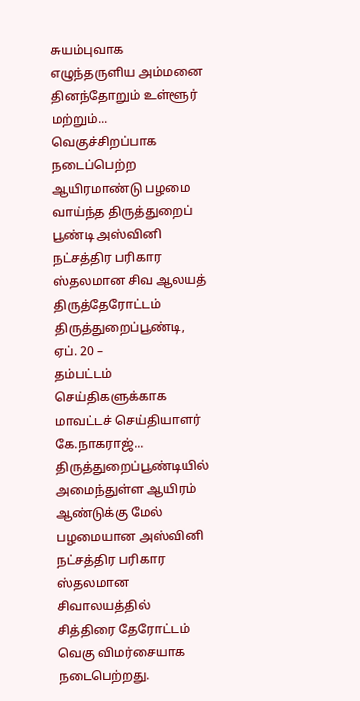சுயம்புவாக எழுந்தருளிய அம்மனை தினந்தோறும் உள்ளூர் மற்றும்...
வெகுச்சிறப்பாக நடைப்பெற்ற ஆயிரமாண்டு பழமை வாய்ந்த திருத்துறைப் பூண்டி அஸ்வினி நட்சத்திர பரிகார ஸ்தலமான சிவ ஆலயத் திருத்தேரோட்டம்
திருத்துறைப்பூண்டி, ஏப். 20 –
தம்பட்டம் செய்திகளுக்காக மாவட்டச் செய்தியாளர் கே.நாகராஜ்...
திருத்துறைப்பூண்டியில் அமைந்துள்ள ஆயிரம் ஆண்டுக்கு மேல் பழமையான அஸ்வினி நட்சத்திர பரிகார ஸ்தலமான சிவாலயத்தில் சித்திரை தேரோட்டம் வெகு விமர்சையாக நடைபெற்றது.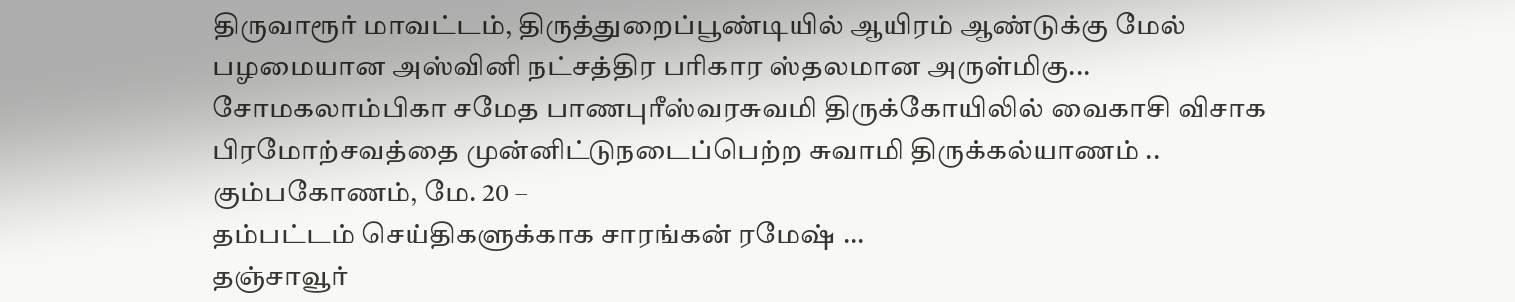திருவாரூர் மாவட்டம், திருத்துறைப்பூண்டியில் ஆயிரம் ஆண்டுக்கு மேல் பழமையான அஸ்வினி நட்சத்திர பரிகார ஸ்தலமான அருள்மிகு...
சோமகலாம்பிகா சமேத பாணபுரீஸ்வரசுவமி திருக்கோயிலில் வைகாசி விசாக பிரமோற்சவத்தை முன்னிட்டுநடைப்பெற்ற சுவாமி திருக்கல்யாணம் ..
கும்பகோணம், மே. 20 –
தம்பட்டம் செய்திகளுக்காக சாரங்கன் ரமேஷ் ...
தஞ்சாவூர்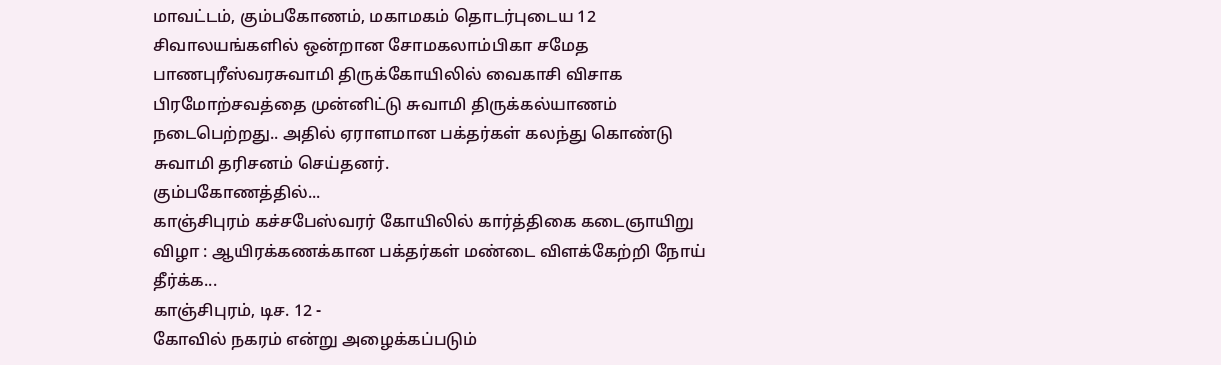மாவட்டம், கும்பகோணம், மகாமகம் தொடர்புடைய 12 சிவாலயங்களில் ஒன்றான சோமகலாம்பிகா சமேத பாணபுரீஸ்வரசுவாமி திருக்கோயிலில் வைகாசி விசாக பிரமோற்சவத்தை முன்னிட்டு சுவாமி திருக்கல்யாணம் நடைபெற்றது.. அதில் ஏராளமான பக்தர்கள் கலந்து கொண்டு சுவாமி தரிசனம் செய்தனர்.
கும்பகோணத்தில்...
காஞ்சிபுரம் கச்சபேஸ்வரர் கோயிலில் கார்த்திகை கடைஞாயிறு விழா : ஆயிரக்கணக்கான பக்தர்கள் மண்டை விளக்கேற்றி நோய் தீர்க்க...
காஞ்சிபுரம், டிச. 12 -
கோவில் நகரம் என்று அழைக்கப்படும்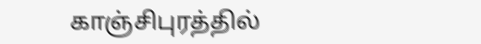காஞ்சிபுரத்தில்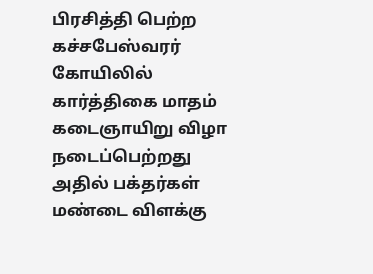பிரசித்தி பெற்ற கச்சபேஸ்வரர் கோயிலில் கார்த்திகை மாதம் கடைஞாயிறு விழா நடைப்பெற்றது அதில் பக்தர்கள் மண்டை விளக்கு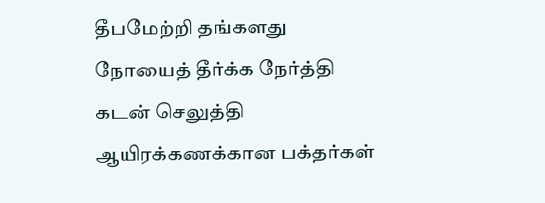தீபமேற்றி தங்களது நோயைத் தீர்க்க நேர்த்தி கடன் செலுத்தி ஆயிரக்கணக்கான பக்தர்கள்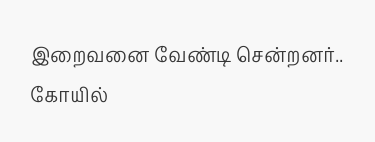இறைவனை வேண்டி சென்றனர்..
கோயில்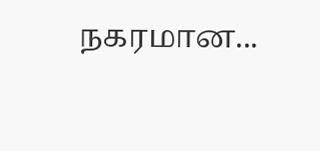நகரமான...